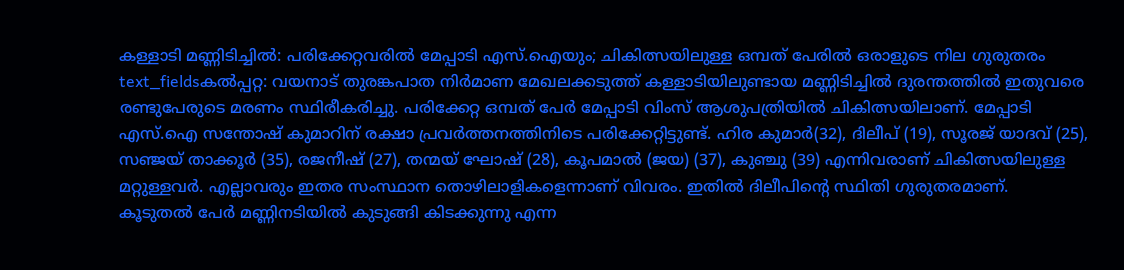കള്ളാടി മണ്ണിടിച്ചിൽ: പരിക്കേറ്റവരിൽ മേപ്പാടി എസ്.ഐയും; ചികിത്സയിലുള്ള ഒമ്പത് പേരിൽ ഒരാളുടെ നില ഗുരുതരം
text_fieldsകൽപ്പറ്റ: വയനാട് തുരങ്കപാത നിർമാണ മേഖലക്കടുത്ത് കള്ളാടിയിലുണ്ടായ മണ്ണിടിച്ചിൽ ദുരന്തത്തിൽ ഇതുവരെ രണ്ടുപേരുടെ മരണം സ്ഥിരീകരിച്ചു. പരിക്കേറ്റ ഒമ്പത് പേർ മേപ്പാടി വിംസ് ആശുപത്രിയിൽ ചികിത്സയിലാണ്. മേപ്പാടി എസ്.ഐ സന്തോഷ് കുമാറിന് രക്ഷാ പ്രവർത്തനത്തിനിടെ പരിക്കേറ്റിട്ടുണ്ട്. ഹിര കുമാർ(32), ദിലീപ് (19), സൂരജ് യാദവ് (25), സഞ്ജയ് താക്കൂർ (35), രജനീഷ് (27), തന്മയ് ഘോഷ് (28), കൂപമാൽ (ജയ) (37), കുഞ്ചു (39) എന്നിവരാണ് ചികിത്സയിലുള്ള മറ്റുള്ളവർ. എല്ലാവരും ഇതര സംസ്ഥാന തൊഴിലാളികളെന്നാണ് വിവരം. ഇതിൽ ദിലീപിന്റെ സ്ഥിതി ഗുരുതരമാണ്.
കൂടുതൽ പേർ മണ്ണിനടിയിൽ കുടുങ്ങി കിടക്കുന്നു എന്ന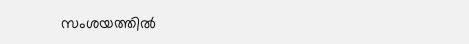സംശയത്തിൽ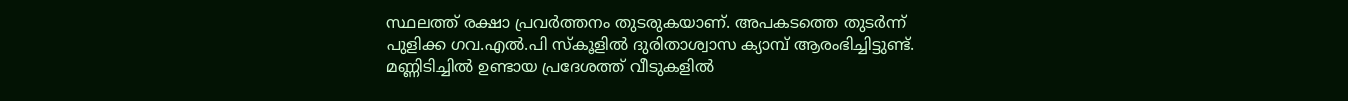സ്ഥലത്ത് രക്ഷാ പ്രവർത്തനം തുടരുകയാണ്. അപകടത്തെ തുടർന്ന് പുളിക്ക ഗവ.എൽ.പി സ്കൂളിൽ ദുരിതാശ്വാസ ക്യാമ്പ് ആരംഭിച്ചിട്ടുണ്ട്. മണ്ണിടിച്ചിൽ ഉണ്ടായ പ്രദേശത്ത് വീടുകളിൽ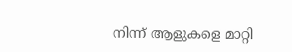നിന്ന് ആളുകളെ മാറ്റി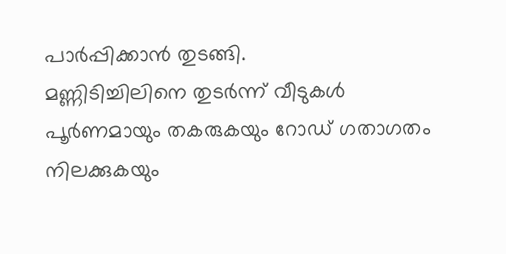പാർപ്പിക്കാൻ തുടങ്ങി.
മണ്ണിടിച്ചിലിനെ തുടർന്ന് വീടുകൾ പൂർണമായും തകരുകയും റോഡ് ഗതാഗതം നിലക്കുകയും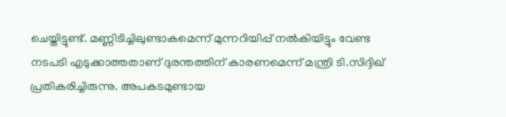ചെയ്തിട്ടുണ്ട്. മണ്ണിടിച്ചിലുണ്ടാകമെന്ന് മുന്നറിയിപ്പ് നൽകിയിട്ടും വേണ്ട നടപടി എടുക്കാത്തതാണ് ദുരന്തത്തിന് കാരണമെന്ന് മന്ത്രി ടി.സിദ്ദിഖ് പ്രതികരിച്ചിരുന്നു. അപകടമുണ്ടായ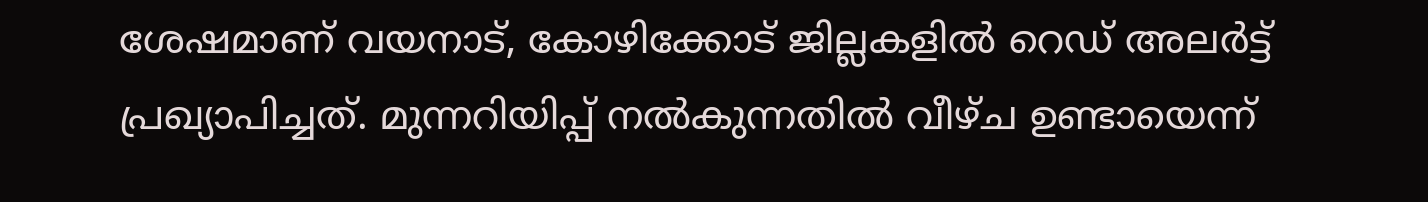ശേഷമാണ് വയനാട്, കോഴിക്കോട് ജില്ലകളിൽ റെഡ് അലർട്ട് പ്രഖ്യാപിച്ചത്. മുന്നറിയിപ്പ് നൽകുന്നതിൽ വീഴ്ച ഉണ്ടായെന്ന്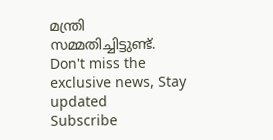മന്ത്രി സമ്മതിച്ചിട്ടുണ്ട്.
Don't miss the exclusive news, Stay updated
Subscribe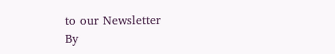to our Newsletter
By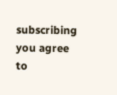subscribing you agree to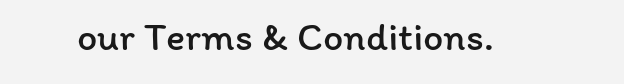our Terms & Conditions.